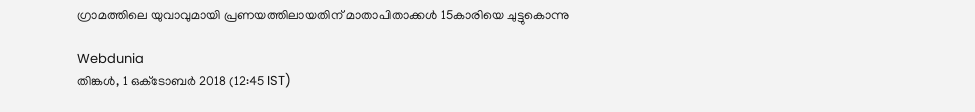ഗ്രാമത്തിലെ യുവാവുമായി പ്രണയത്തിലായതിന് മാതാപിതാക്കൾ 15കാരിയെ ചുട്ടുകൊന്നു

Webdunia
തിങ്കള്‍, 1 ഒക്‌ടോബര്‍ 2018 (12:45 IST)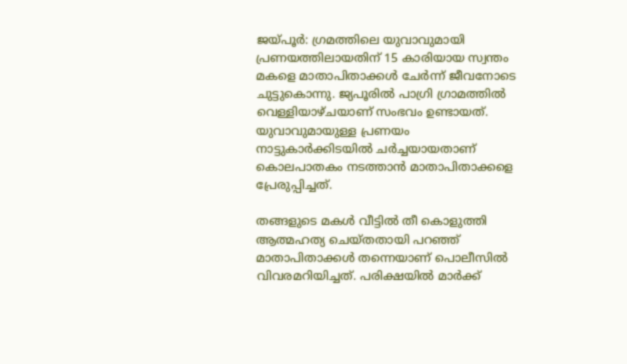ജയ്പൂർ: ഗ്രമത്തിലെ യുവാവുമായി പ്രണയത്തിലായതിന് 15 കാരിയായ സ്വന്തം മകളെ മാതാപിതാക്കൾ ചേർന്ന് ജീവനോടെ ചുട്ടുകൊന്നു. ജ്യപൂരിൽ പാഗ്രി ഗ്രാമത്തിൽ വെള്ളിയാഴ്ചയാണ് സംഭവം ഉണ്ടായത്. യുവാവുമായുള്ള പ്രണയം നാട്ടുകാർക്കിടയിൽ ചർച്ചയായതാണ് കൊലപാതകം നടത്താൻ മാതാപിതാക്കളെ പ്രേരുപ്പിച്ചത്.

തങ്ങളുടെ മകൾ വീട്ടിൽ തീ കൊളുത്തി ആത്മഹത്യ ചെയ്തതായി പറഞ്ഞ് മാതാപിതാക്കൾ തന്നെയാണ് പൊലീസിൽ വിവരമറിയിച്ചത്. പരിക്ഷയിൽ മാർക്ക്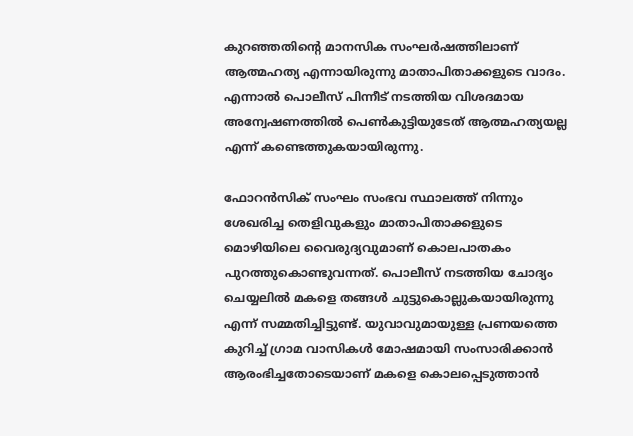കുറഞ്ഞതിന്റെ മാനസിക സംഘർഷത്തിലാണ് ആത്മഹത്യ എന്നായിരുന്നു മാതാപിതാക്കളുടെ വാദം. എന്നാൽ പൊലീസ് പിന്നീട് നടത്തിയ വിശദമായ അന്വേഷണത്തിൽ പെൺകുട്ടിയുടേത് ആത്മഹത്യയല്ല എന്ന് കണ്ടെത്തുകയായിരുന്നു.

ഫോറൻസിക് സംഘം സംഭവ സ്ഥാലത്ത് നിന്നും ശേഖരിച്ച തെളിവുകളും മാതാപിതാക്കളുടെ മൊഴിയിലെ വൈരുദ്യവുമാണ് കൊലപാതകം പുറത്തുകൊണ്ടുവന്നത്. പൊലീസ് നടത്തിയ ചോദ്യം ചെയ്യലിൽ മകളെ തങ്ങൾ ചുട്ടുകൊല്ലുകയായിരുന്നു എന്ന് സമ്മതിച്ചിട്ടുണ്ട്. യുവാവുമായുള്ള പ്രണയത്തെ കുറിച്ച് ഗ്രാമ വാസികൾ മോഷമായി സംസാരിക്കാൻ ആരംഭിച്ചതോടെയാണ് മകളെ കൊലപ്പെടുത്താൻ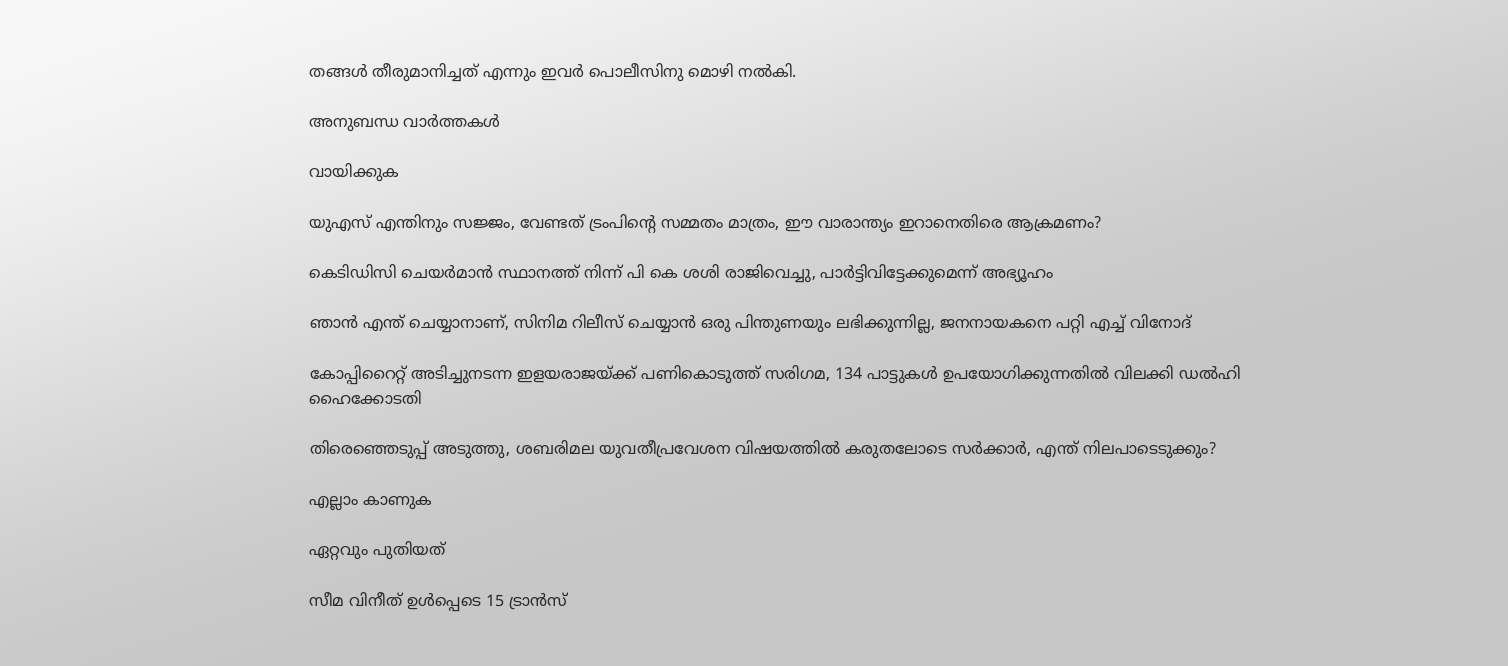തങ്ങൾ തീരുമാനിച്ചത് എന്നും ഇവർ പൊലീസിനു മൊഴി നൽകി.

അനുബന്ധ വാര്‍ത്തകള്‍

വായിക്കുക

യുഎസ് എന്തിനും സജ്ജം, വേണ്ടത് ട്രംപിന്റെ സമ്മതം മാത്രം, ഈ വാരാന്ത്യം ഇറാനെതിരെ ആക്രമണം?

കെടിഡിസി ചെയർമാൻ സ്ഥാനത്ത് നിന്ന് പി കെ ശശി രാജിവെച്ചു, പാർട്ടിവിട്ടേക്കുമെന്ന് അഭ്യൂഹം

ഞാൻ എന്ത് ചെയ്യാനാണ്, സിനിമ റിലീസ് ചെയ്യാൻ ഒരു പിന്തുണയും ലഭിക്കുന്നില്ല, ജനനായകനെ പറ്റി എച്ച് വിനോദ്

കോപ്പിറൈറ്റ് അടിച്ചുനടന്ന ഇളയരാജയ്ക്ക് പണികൊടുത്ത് സരിഗമ, 134 പാട്ടുകൾ ഉപയോഗിക്കുന്നതിൽ വിലക്കി ഡൽഹി ഹൈക്കോടതി

തിരെഞ്ഞെടുപ്പ് അടുത്തു, ശബരിമല യുവതീപ്രവേശന വിഷയത്തിൽ കരുതലോടെ സർക്കാർ, എന്ത് നിലപാടെടുക്കും?

എല്ലാം കാണുക

ഏറ്റവും പുതിയത്

സീമ വിനീത് ഉള്‍പ്പെടെ 15 ട്രാന്‍സ്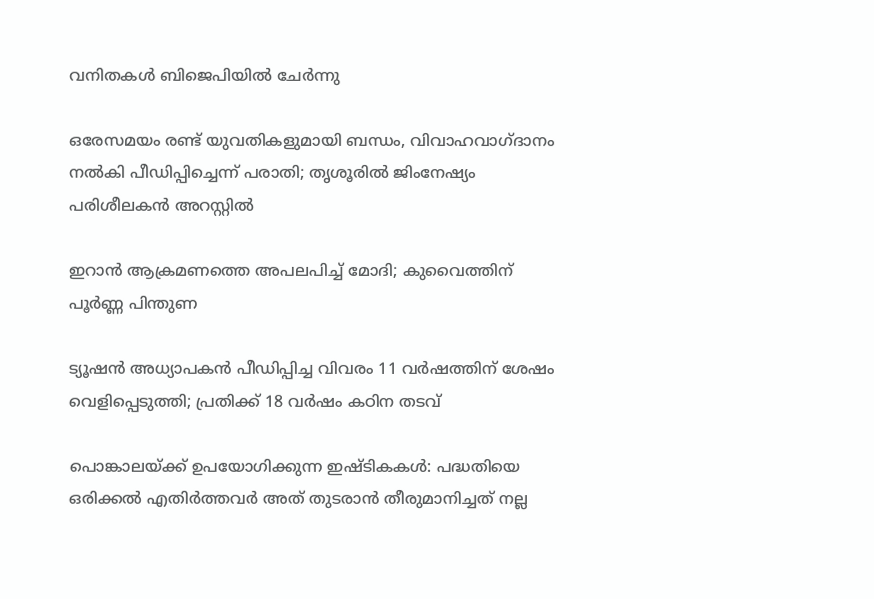വനിതകള്‍ ബിജെപിയില്‍ ചേര്‍ന്നു

ഒരേസമയം രണ്ട് യുവതികളുമായി ബന്ധം, വിവാഹവാഗ്ദാനം നൽകി പീഡിപ്പിച്ചെന്ന് പരാതി; തൃശൂരിൽ ജിംനേഷ്യം പരിശീലകൻ അറസ്റ്റിൽ

ഇറാന്‍ ആക്രമണത്തെ അപലപിച്ച് മോദി; കുവൈത്തിന് പൂര്‍ണ്ണ പിന്തുണ

ട്യൂഷന്‍ അധ്യാപകന്‍ പീഡിപ്പിച്ച വിവരം 11 വര്‍ഷത്തിന് ശേഷം വെളിപ്പെടുത്തി; പ്രതിക്ക് 18 വര്‍ഷം കഠിന തടവ്

പൊങ്കാലയ്ക്ക് ഉപയോഗിക്കുന്ന ഇഷ്ടികകള്‍: പദ്ധതിയെ ഒരിക്കല്‍ എതിര്‍ത്തവര്‍ അത് തുടരാന്‍ തീരുമാനിച്ചത് നല്ല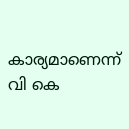കാര്യമാണെന്ന് വി കെ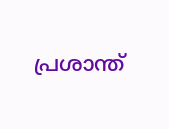പ്രശാന്ത്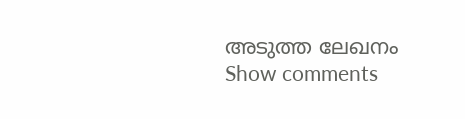അടുത്ത ലേഖനം
Show comments